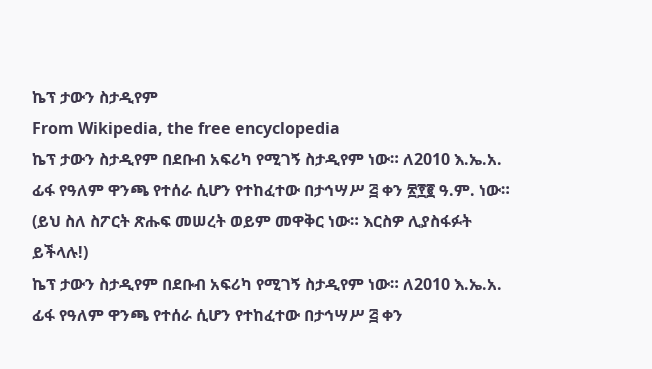ኬፕ ታውን ስታዲየም
From Wikipedia, the free encyclopedia
ኬፕ ታውን ስታዲየም በደቡብ አፍሪካ የሚገኝ ስታዲየም ነው። ለ2010 እ.ኤ.አ. ፊፋ የዓለም ዋንጫ የተሰራ ሲሆን የተከፈተው በታኅሣሥ ፭ ቀን ፳፻፪ ዓ.ም. ነው።
(ይህ ስለ ስፖርት ጽሑፍ መሠረት ወይም መዋቅር ነው። እርስዎ ሊያስፋፉት ይችላሉ!)
ኬፕ ታውን ስታዲየም በደቡብ አፍሪካ የሚገኝ ስታዲየም ነው። ለ2010 እ.ኤ.አ. ፊፋ የዓለም ዋንጫ የተሰራ ሲሆን የተከፈተው በታኅሣሥ ፭ ቀን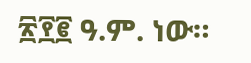፳፻፪ ዓ.ም. ነው።